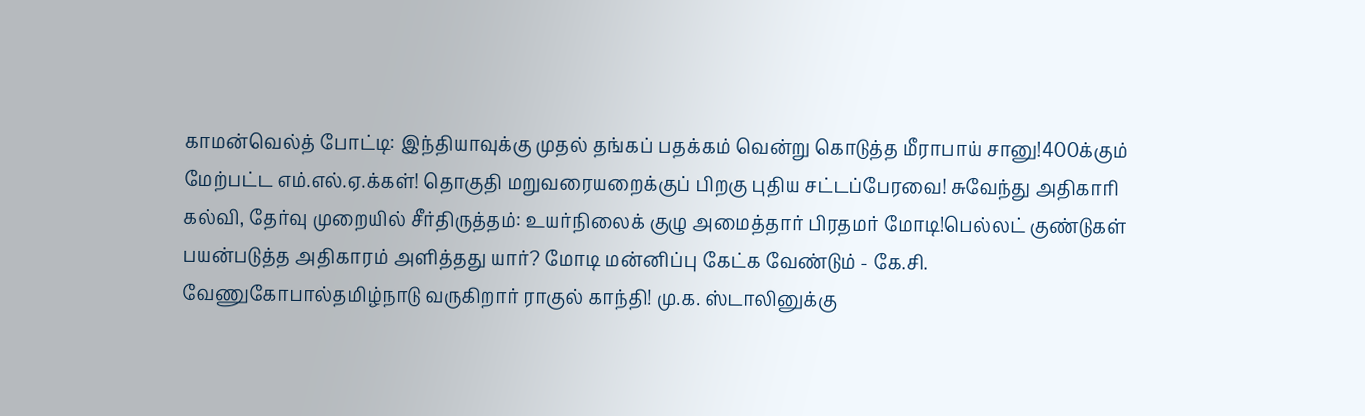காமன்வெல்த் போட்டி: இந்தியாவுக்கு முதல் தங்கப் பதக்கம் வென்று கொடுத்த மீராபாய் சானு!400க்கும் மேற்பட்ட எம்.எல்.ஏ.க்கள்! தொகுதி மறுவரையறைக்குப் பிறகு புதிய சட்டப்பேரவை! சுவேந்து அதிகாரி கல்வி, தேர்வு முறையில் சீர்திருத்தம்: உயர்நிலைக் குழு அமைத்தார் பிரதமர் மோடி!பெல்லட் குண்டுகள் பயன்படுத்த அதிகாரம் அளித்தது யார்? மோடி மன்னிப்பு கேட்க வேண்டும் - கே.சி. வேணுகோபால்தமிழ்நாடு வருகிறார் ராகுல் காந்தி! மு.க. ஸ்டாலினுக்கு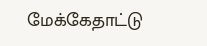மேக்கேதாட்டு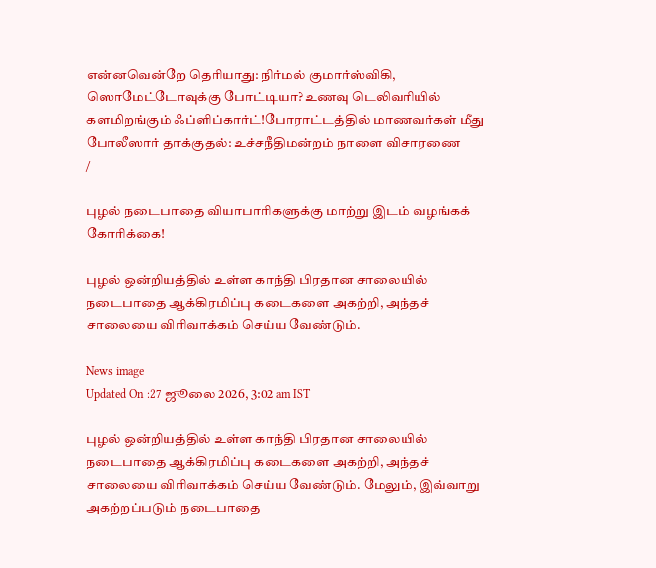என்னவென்றே தெரியாது: நிர்மல் குமார்ஸ்விகி, ஸொமேட்டோவுக்கு போட்டியா? உணவு டெலிவரியில் களமிறங்கும் ஃப்ளிப்கார்ட்!போராட்டத்தில் மாணவர்கள் மீது போலீஸார் தாக்குதல்: உச்சநீதிமன்றம் நாளை விசாரணை
/

புழல் நடைபாதை வியாபாரிகளுக்கு மாற்று இடம் வழங்கக் கோரிக்கை!

புழல் ஒன்றியத்தில் உள்ள காந்தி பிரதான சாலையில் நடைபாதை ஆக்கிரமிப்பு கடைகளை அகற்றி, அந்தச் சாலையை விரிவாக்கம் செய்ய வேண்டும்.

News image
Updated On :27 ஜூலை 2026, 3:02 am IST

புழல் ஒன்றியத்தில் உள்ள காந்தி பிரதான சாலையில் நடைபாதை ஆக்கிரமிப்பு கடைகளை அகற்றி, அந்தச் சாலையை விரிவாக்கம் செய்ய வேண்டும். மேலும், இவ்வாறு அகற்றப்படும் நடைபாதை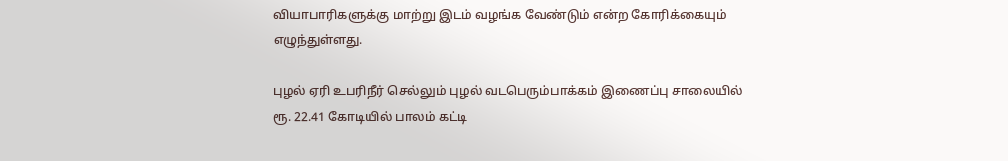வியாபாரிகளுக்கு மாற்று இடம் வழங்க வேண்டும் என்ற கோரிக்கையும் எழுந்துள்ளது.

புழல் ஏரி உபரிநீர் செல்லும் புழல் வடபெரும்பாக்கம் இணைப்பு சாலையில் ரூ. 22.41 கோடியில் பாலம் கட்டி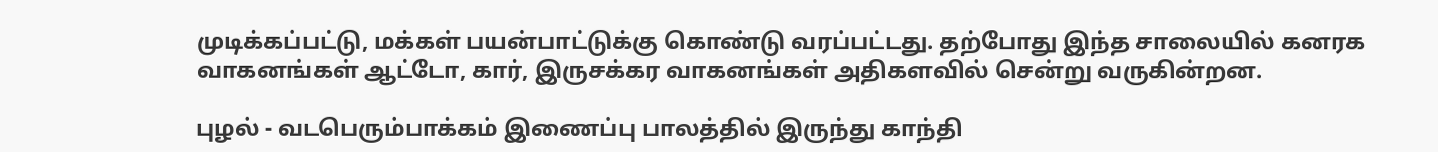முடிக்கப்பட்டு, மக்கள் பயன்பாட்டுக்கு கொண்டு வரப்பட்டது. தற்போது இந்த சாலையில் கனரக வாகனங்கள் ஆட்டோ, கார், இருசக்கர வாகனங்கள் அதிகளவில் சென்று வருகின்றன.

புழல் - வடபெரும்பாக்கம் இணைப்பு பாலத்தில் இருந்து காந்தி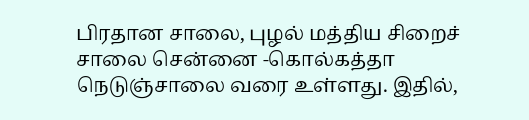பிரதான சாலை, புழல் மத்திய சிறைச் சாலை சென்னை -கொல்கத்தா நெடுஞ்சாலை வரை உள்ளது. இதில்,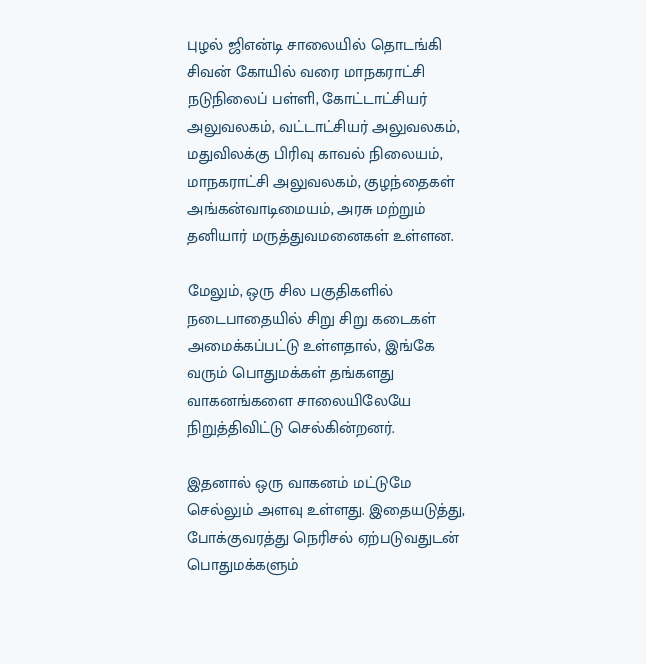புழல் ஜிஎன்டி சாலையில் தொடங்கி சிவன் கோயில் வரை மாநகராட்சி நடுநிலைப் பள்ளி, கோட்டாட்சியர் அலுவலகம், வட்டாட்சியர் அலுவலகம், மதுவிலக்கு பிரிவு காவல் நிலையம், மாநகராட்சி அலுவலகம், குழந்தைகள் அங்கன்வாடிமையம், அரசு மற்றும் தனியார் மருத்துவமனைகள் உள்ளன.

மேலும், ஒரு சில பகுதிகளில் நடைபாதையில் சிறு சிறு கடைகள் அமைக்கப்பட்டு உள்ளதால், இங்கே வரும் பொதுமக்கள் தங்களது வாகனங்களை சாலையிலேயே நிறுத்திவிட்டு செல்கின்றனர்.

இதனால் ஒரு வாகனம் மட்டுமே செல்லும் அளவு உள்ளது. இதையடுத்து, போக்குவரத்து நெரிசல் ஏற்படுவதுடன் பொதுமக்களும்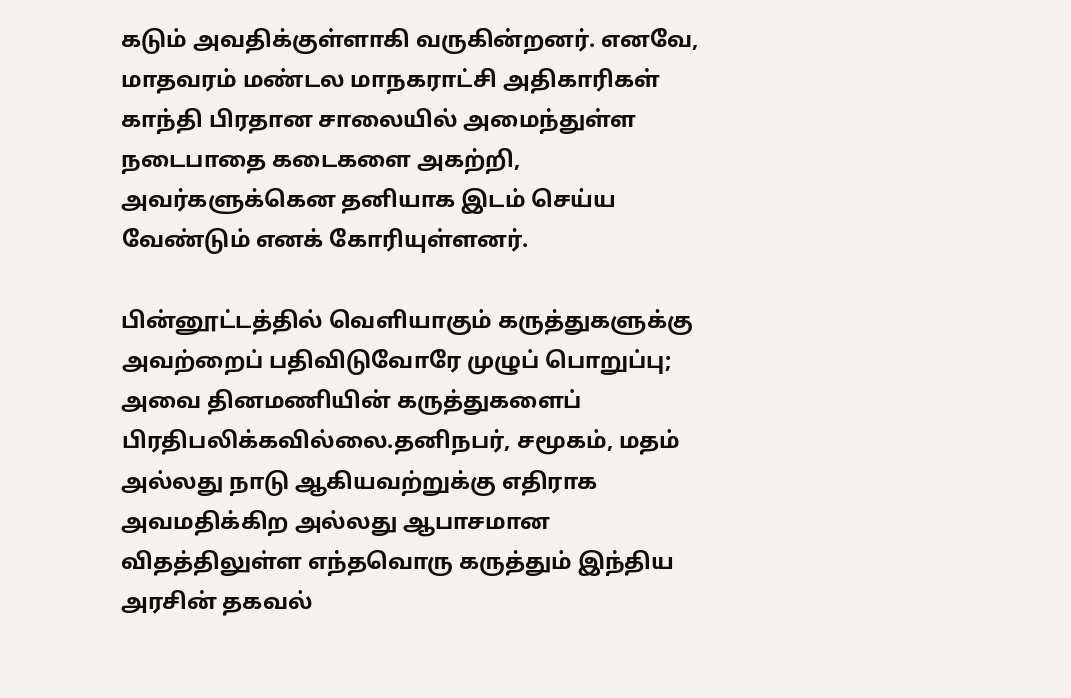கடும் அவதிக்குள்ளாகி வருகின்றனர். எனவே, மாதவரம் மண்டல மாநகராட்சி அதிகாரிகள் காந்தி பிரதான சாலையில் அமைந்துள்ள நடைபாதை கடைகளை அகற்றி, அவர்களுக்கென தனியாக இடம் செய்ய வேண்டும் எனக் கோரியுள்ளனர்.

பின்னூட்டத்தில் வெளியாகும் கருத்துகளுக்கு அவற்றைப் பதிவிடுவோரே முழுப் பொறுப்பு; அவை தினமணியின் கருத்துகளைப் பிரதிபலிக்கவில்லை.தனிநபர், சமூகம், மதம் அல்லது நாடு ஆகியவற்றுக்கு எதிராக அவமதிக்கிற அல்லது ஆபாசமான விதத்திலுள்ள எந்தவொரு கருத்தும் இந்திய அரசின் தகவல்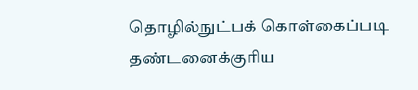தொழில்நுட்பக் கொள்கைப்படி தண்டனைக்குரிய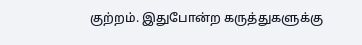குற்றம். இதுபோன்ற கருத்துகளுக்கு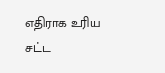எதிராக உரிய சட்ட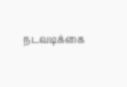நடவடிக்கை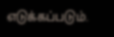எடுக்கப்படும்.